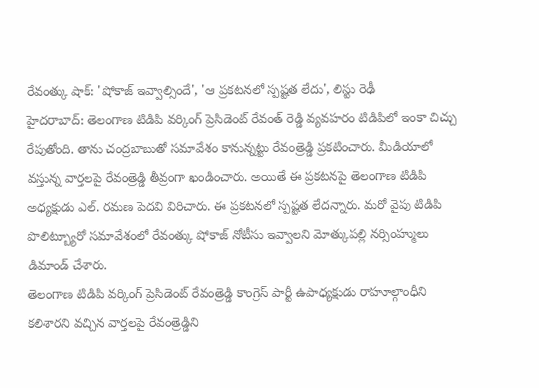రేవంత్కు షాక్: 'షోకాజ్ ఇవ్వాల్సిందే', 'ఆ ప్రకటనలో స్పష్టత లేదు', లిస్టు రెఢీ
హైదరాబాద్: తెలంగాణ టిడిపి వర్కింగ్ ప్రెసిడెంట్ రేవంత్ రెడ్డి వ్యవహరం టిడిపిలో ఇంకా చిచ్చు రేపుతోంది. తాను చంద్రబాబుతో సమావేశం కానున్నట్టు రేవంత్రెడ్డి ప్రకటించారు. మీడియాలో వస్తున్న వార్తలపై రేవంత్రెడ్డి తీవ్రంగా ఖండించారు. అయితే ఈ ప్రకటనపై తెలంగాణ టిడిపి అధ్యక్షుడు ఎల్. రమణ పెదవి విరిచారు. ఈ ప్రకటనలో స్పష్టత లేదన్నారు. మరో వైపు టిడిపి పొలిట్బ్యూరో సమావేశంలో రేవంత్కు షోకాజ్ నోటీసు ఇవ్వాలని మోత్కుపల్లి నర్సింహ్ములు డిమాండ్ చేశారు.
తెలంగాణ టిడిపి వర్కింగ్ ప్రెసిడెంట్ రేవంత్రెడ్డి కాంగ్రెస్ పార్టీ ఉపాధ్యక్షుడు రాహూల్గాంధీని కలిశారని వచ్చిన వార్తలపై రేవంత్రెడ్డిని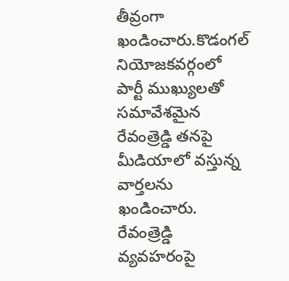తీవ్రంగా ఖండించారు.కొడంగల్ నియోజకవర్గంలో పార్టీ ముఖ్యులతో సమావేశమైన రేవంత్రెడ్డి తనపై మీడియాలో వస్తున్న వార్తలను ఖండించారు.
రేవంత్రెడ్డి వ్యవహరంపై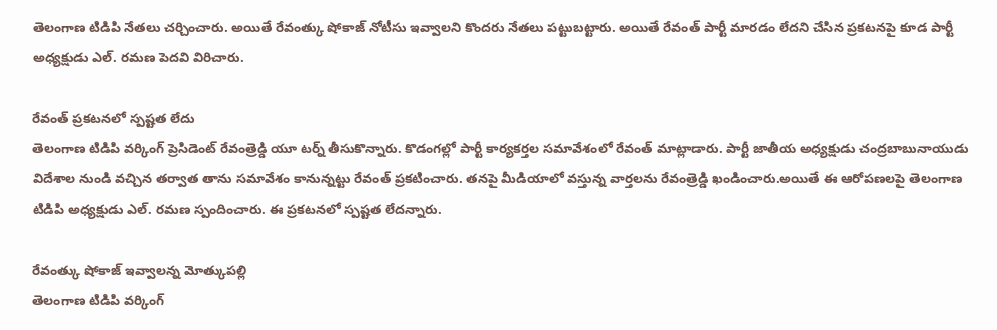తెలంగాణ టిడిపి నేతలు చర్చించారు. అయితే రేవంత్కు షోకాజ్ నోటీసు ఇవ్వాలని కొందరు నేతలు పట్టుబట్టారు. అయితే రేవంత్ పార్టీ మారడం లేదని చేసిన ప్రకటనపై కూడ పార్టీ అధ్యక్షుడు ఎల్. రమణ పెదవి విరిచారు.

రేవంత్ ప్రకటనలో స్పష్టత లేదు
తెలంగాణ టిడిపి వర్కింగ్ ప్రెసిడెంట్ రేవంత్రెడ్డి యూ టర్న్ తీసుకొన్నారు. కొడంగల్లో పార్టీ కార్యకర్తల సమావేశంలో రేవంత్ మాట్లాడారు. పార్టీ జాతీయ అధ్యక్షుడు చంద్రబాబునాయుడు విదేశాల నుండి వచ్చిన తర్వాత తాను సమావేశం కానున్నట్టు రేవంత్ ప్రకటించారు. తనపై మీడియాలో వస్తున్న వార్తలను రేవంత్రెడ్డి ఖండించారు.అయితే ఈ ఆరోపణలపై తెలంగాణ టిడిపి అధ్యక్షుడు ఎల్. రమణ స్పందించారు. ఈ ప్రకటనలో స్పష్టత లేదన్నారు.

రేవంత్కు షోకాజ్ ఇవ్వాలన్న మోత్కుపల్లి
తెలంగాణ టిడిపి వర్కింగ్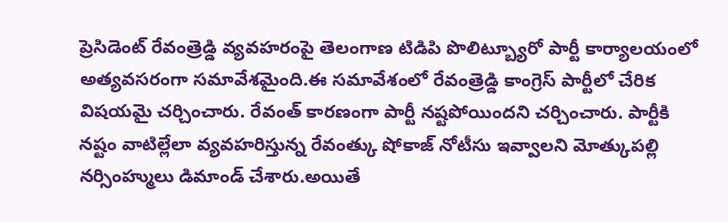ప్రెసిడెంట్ రేవంత్రెడ్డి వ్యవహరంపై తెలంగాణ టిడిపి పొలిట్బ్యూరో పార్టీ కార్యాలయంలో అత్యవసరంగా సమావేశమైంది.ఈ సమావేశంలో రేవంత్రెడ్డి కాంగ్రెస్ పార్టీలో చేరిక విషయమై చర్చించారు. రేవంత్ కారణంగా పార్టీ నష్టపోయిందని చర్చించారు. పార్టీకి నష్టం వాటిల్లేలా వ్యవహరిస్తున్న రేవంత్కు షోకాజ్ నోటీసు ఇవ్వాలని మోత్కుపల్లి నర్సింహ్ములు డిమాండ్ చేశారు.అయితే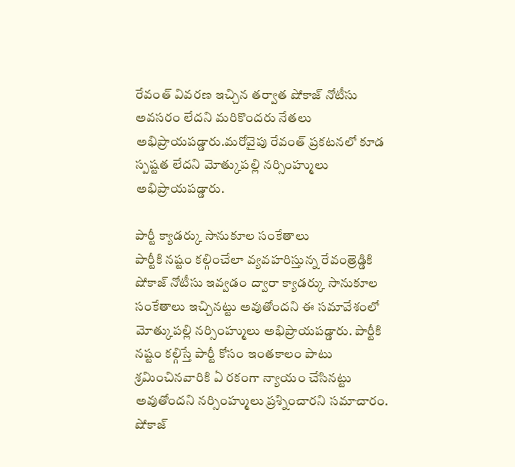రేవంత్ వివరణ ఇచ్చిన తర్వాత షోకాజ్ నోటీసు అవసరం లేదని మరికొందరు నేతలు అభిప్రాయపడ్డారు.మరోవైపు రేవంత్ ప్రకటనలో కూడ స్పష్టత లేదని మోత్కుపల్లి నర్సింహ్ములు అభిప్రాయపడ్డారు.

పార్టీ క్యాడర్కు సానుకూల సంకేతాలు
పార్టీకి నష్టం కల్గించేలా వ్యవహరిస్తున్న రేవంత్రెడ్డికి షోకాజ్ నోటీసు ఇవ్వడం ద్వారా క్యాడర్కు సానుకూల సంకేతాలు ఇచ్చినట్టు అవుతోందని ఈ సమావేశంలో మోత్కుపల్లి నర్సింహ్ములు అభిప్రాయపడ్డారు. పార్టీకి నష్టం కల్గిస్తే పార్టీ కోసం ఇంతకాలం పాటు శ్రమించినవారికి ఏ రకంగా న్యాయం చేసినట్టు అవుతోందని నర్సింహ్ములు ప్రశ్నించారని సమాచారం. షోకాజ్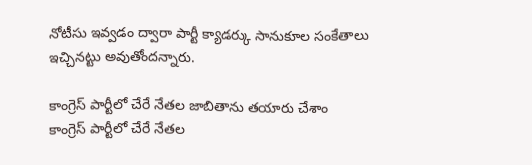నోటీసు ఇవ్వడం ద్వారా పార్టీ క్యాడర్కు సానుకూల సంకేతాలు ఇచ్చినట్టు అవుతోందన్నారు.

కాంగ్రెస్ పార్టీలో చేరే నేతల జాబితాను తయారు చేశాం
కాంగ్రెస్ పార్టీలో చేరే నేతల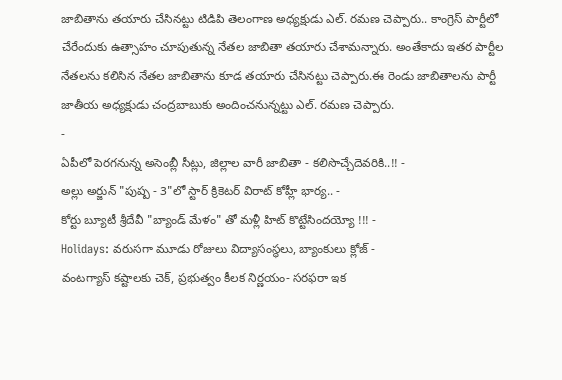జాబితాను తయారు చేసినట్టు టిడిపి తెలంగాణ అధ్యక్షుడు ఎల్. రమణ చెప్పారు.. కాంగ్రెస్ పార్టీలో చేరేందుకు ఉత్సాహం చూపుతున్న నేతల జాబితా తయారు చేశామన్నారు. అంతేకాదు ఇతర పార్టీల నేతలను కలిసిన నేతల జాబితాను కూడ తయారు చేసినట్టు చెప్పారు.ఈ రెండు జాబితాలను పార్టీ జాతీయ అధ్యక్షుడు చంద్రబాబుకు అందించనున్నట్టు ఎల్. రమణ చెప్పారు.
-
ఏపీలో పెరగనున్న అసెంబ్లీ సీట్లు, జిల్లాల వారీ జాబితా - కలిసొచ్చేదెవరికి..!! -
అల్లు అర్జున్ "పుష్ప - 3"లో స్టార్ క్రికెటర్ విరాట్ కోహ్లీ భార్య.. -
కోర్టు బ్యూటీ శ్రీదేవీ "బ్యాండ్ మేళం" తో మళ్లీ హిట్ కొట్టేసిందయ్యో !!! -
Holidays: వరుసగా మూడు రోజులు విద్యాసంస్థలు, బ్యాంకులు క్లోజ్ -
వంటగ్యాస్ కష్టాలకు చెక్, ప్రభుత్వం కీలక నిర్ణయం- సరఫరా ఇక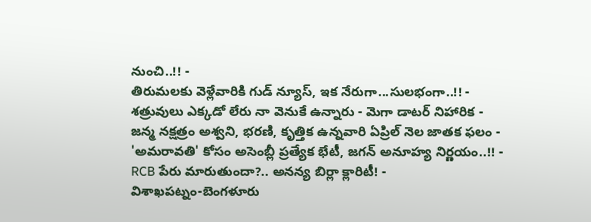నుంచి..!! -
తిరుమలకు వెళ్లేవారికి గుడ్ న్యూస్, ఇక నేరుగా...సులభంగా..!! -
శత్రువులు ఎక్కడో లేరు నా వెనుకే ఉన్నారు - మెగా డాటర్ నిహారిక -
జన్మ నక్షత్రం అశ్వని, భరణి, కృత్తిక ఉన్నవారి ఏప్రిల్ నెల జాతక ఫలం -
'అమరావతి' కోసం అసెంబ్లీ ప్రత్యేక భేటీ, జగన్ అనూహ్య నిర్ణయం..!! -
RCB పేరు మారుతుందా?.. అనన్య బిర్లా క్లారిటీ! -
విశాఖపట్నం-బెంగళూరు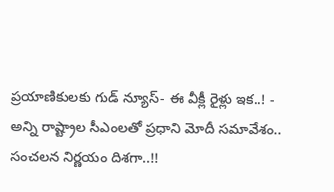ప్రయాణికులకు గుడ్ న్యూస్- ఈ వీక్లీ రైళ్లు ఇక..! -
అన్ని రాష్ట్రాల సీఎంలతో ప్రధాని మోదీ సమావేశం.. సంచలన నిర్ణయం దిశగా..!!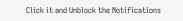Click it and Unblock the Notifications